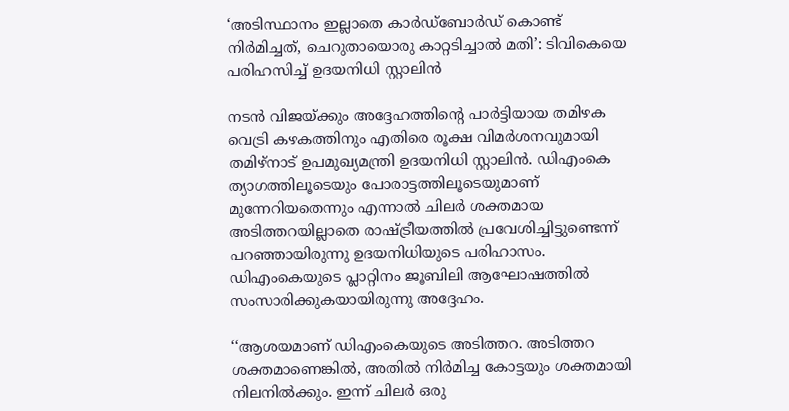‘അടിസ്ഥാനം ഇല്ലാതെ കാർഡ്ബോർഡ് കൊണ്ട് നിർമിച്ചത്, ചെറുതായൊരു കാറ്റടിച്ചാൽ മതി’: ടിവികെയെ പരിഹസിച്ച് ഉദയനിധി സ്റ്റാലിൻ

നടൻ വിജയ്ക്കും അദ്ദേഹത്തിന്റെ പാർട്ടിയായ തമിഴക വെട്രി കഴകത്തിനും എതിരെ രൂക്ഷ വിമർശനവുമായി തമിഴ്നാട് ഉപമുഖ്യമന്ത്രി ഉദയനിധി സ്റ്റാലിൻ. ഡിഎംകെ ത്യാഗത്തിലൂടെയും പോരാട്ടത്തിലൂടെയുമാണ് മുന്നേറിയതെന്നും എന്നാൽ ചിലർ ശക്തമായ അടിത്തറയില്ലാതെ രാഷ്ട്രീയത്തിൽ പ്രവേശിച്ചിട്ടുണ്ടെന്ന് പറഞ്ഞായിരുന്നു ഉദയനിധിയുടെ പരിഹാസം. ഡിഎംകെയുടെ പ്ലാറ്റിനം ജൂബിലി ആഘോഷത്തിൽ സംസാരിക്കുകയായിരുന്നു അദ്ദേഹം.

‘‘ആശയമാണ് ഡിഎംകെയുടെ അടിത്തറ. അടിത്തറ ശക്തമാണെങ്കിൽ, അതിൽ നിർമിച്ച കോട്ടയും ശക്തമായി നിലനിൽക്കും. ഇന്ന് ചിലർ ഒരു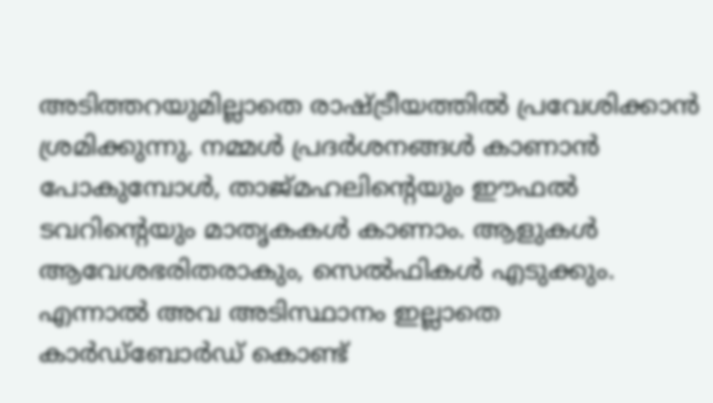അടിത്തറയുമില്ലാതെ രാഷ്ട്രീയത്തിൽ പ്രവേശിക്കാൻ ശ്രമിക്കുന്നു. നമ്മൾ പ്രദർശനങ്ങൾ കാണാൻ പോകുമ്പോൾ, താജ്മഹലിന്റെയും ഈഫൽ ടവറിന്റെയും മാതൃകകൾ കാണാം. ആളുകൾ ആവേശഭരിതരാകും, സെൽഫികൾ എടുക്കും. എന്നാൽ അവ അടിസ്ഥാനം ഇല്ലാതെ കാർഡ്ബോർഡ് കൊണ്ട്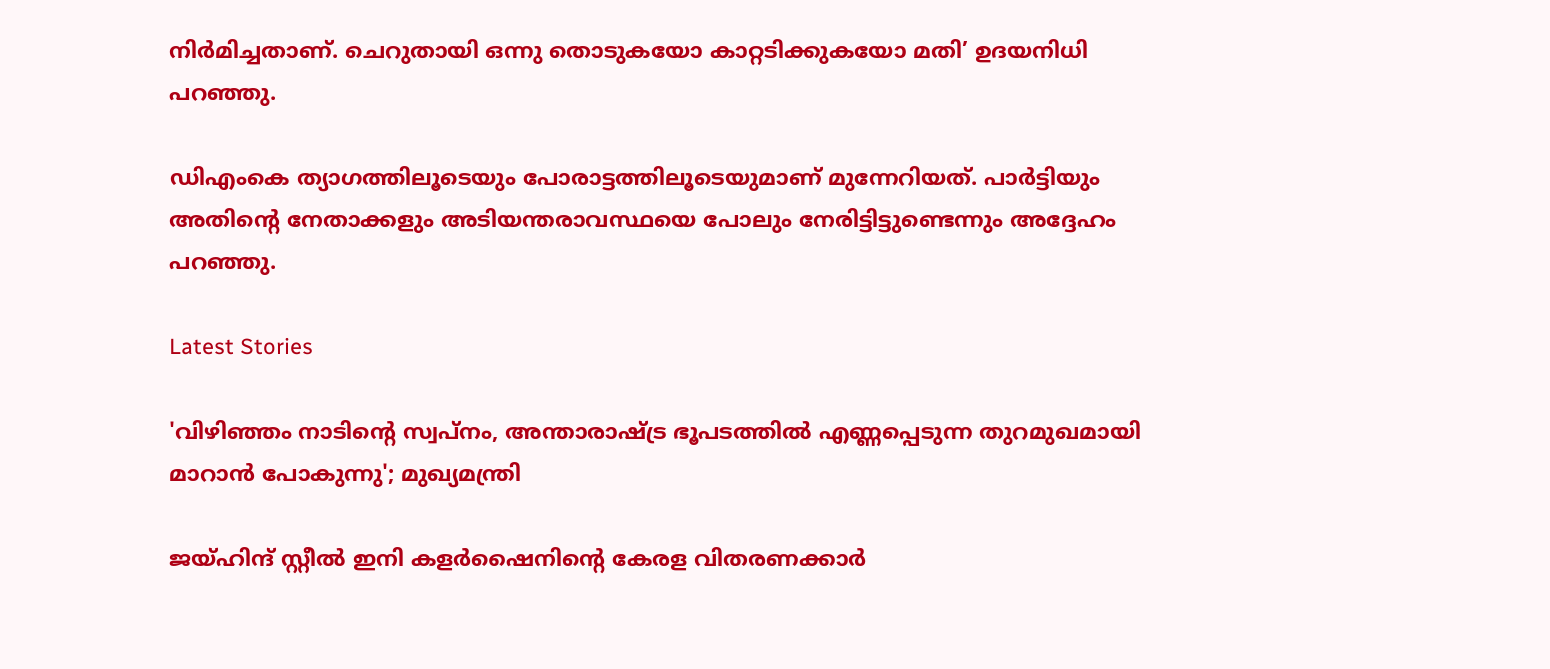നിർമിച്ചതാണ്. ചെറുതായി ഒന്നു തൊടുകയോ കാറ്റടിക്കുകയോ മതി’ ഉദയനിധി പറഞ്ഞു.

ഡിഎംകെ ത്യാഗത്തിലൂടെയും പോരാട്ടത്തിലൂടെയുമാണ് മുന്നേറിയത്. പാർട്ടിയും അതിന്റെ നേതാക്കളും അടിയന്തരാവസ്ഥയെ പോലും നേരിട്ടിട്ടുണ്ടെന്നും അദ്ദേഹം പറഞ്ഞു.

Latest Stories

'വിഴിഞ്ഞം നാടിന്റെ സ്വപ്നം, അന്താരാഷ്ട്ര ഭൂപടത്തിൽ എണ്ണപ്പെടുന്ന തുറമുഖമായി മാറാൻ പോകുന്നു'; മുഖ്യമന്ത്രി

ജയ്ഹിന്ദ് സ്റ്റീല്‍ ഇനി കളര്‍ഷൈനിന്റെ കേരള വിതരണക്കാര്‍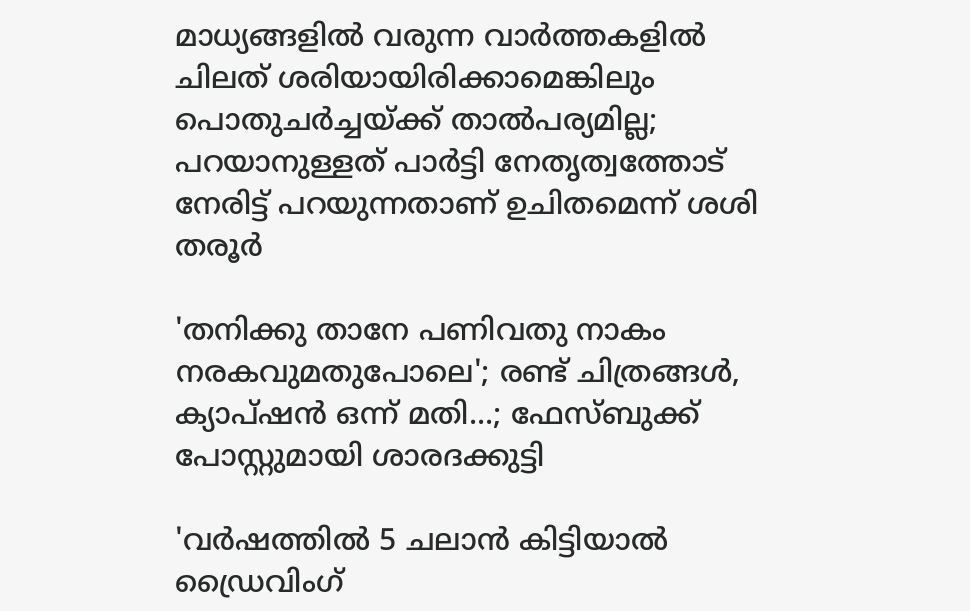മാധ്യങ്ങളില്‍ വരുന്ന വാര്‍ത്തകളില്‍ ചിലത് ശരിയായിരിക്കാമെങ്കിലും പൊതുചര്‍ച്ചയ്ക്ക് താല്‍പര്യമില്ല; പറയാനുള്ളത് പാര്‍ട്ടി നേതൃത്വത്തോട് നേരിട്ട് പറയുന്നതാണ് ഉചിതമെന്ന് ശശി തരൂര്‍

'തനിക്കു താനേ പണിവതു നാകം നരകവുമതുപോലെ'; രണ്ട് ചിത്രങ്ങൾ, ക്യാപ്‌ഷൻ ഒന്ന് മതി...; ഫേസ്ബുക്ക് പോസ്റ്റുമായി ശാരദക്കുട്ടി

'വര്‍ഷത്തില്‍ 5 ചലാന്‍ കിട്ടിയാല്‍ ഡ്രൈവിംഗ്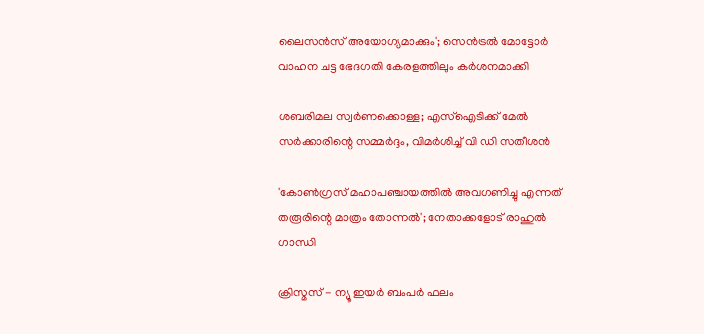ലൈസന്‍സ് അയോഗ്യമാക്കും'; സെൻട്രൽ മോട്ടോർ വാഹന ചട്ട ഭേദഗതി കേരളത്തിലും കർശനമാക്കി

ശബരിമല സ്വര്‍ണക്കൊള്ള; എസ്‌ഐടിക്ക് മേല്‍ സര്‍ക്കാരിന്റെ സമ്മർദ്ദം, വിമർശിച്ച് വി ഡി സതീശന്‍

'കോണ്‍ഗ്രസ് മഹാപഞ്ചായത്തില്‍ അവഗണിച്ചു എന്നത് തരൂരിന്റെ മാത്രം തോന്നല്‍'; നേതാക്കളോട് രാഹുല്‍ ഗാന്ധി

ക്രിസ്മസ് - ന്യൂ ഇയര്‍ ബംപര്‍ ഫലം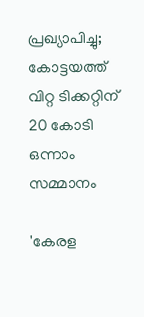പ്രഖ്യാപിച്ചു; കോട്ടയത്ത് വിറ്റ ടിക്കറ്റിന് 20 കോടി ഒന്നാം സമ്മാനം

'കേരള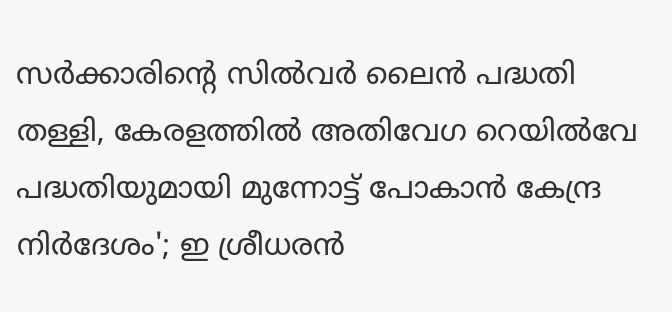സർക്കാരിന്റെ സിൽവർ ലൈൻ പദ്ധതി തള്ളി, കേരളത്തിൽ അതിവേഗ റെയിൽവേ പദ്ധതിയുമായി മുന്നോട്ട് പോകാൻ കേന്ദ്ര നിർദേശം'; ഇ ശ്രീധരൻ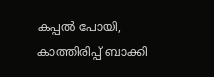കപ്പൽ പോയി, കാത്തിരിപ്പ് ബാക്കി